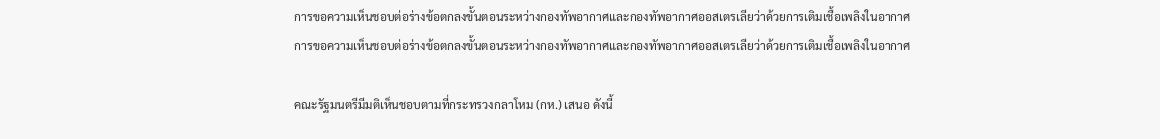การขอความเห็นชอบต่อร่างข้อตกลงขั้นตอนระหว่างกองทัพอากาศและกองทัพอากาศออสเตรเลียว่าด้วยการเติมเชื้อเพลิงในอากาศ
การขอความเห็นชอบต่อร่างข้อตกลงขั้นตอนระหว่างกองทัพอากาศและกองทัพอากาศออสเตรเลียว่าด้วยการเติมเชื้อเพลิงในอากาศ

คณะรัฐมนตรีมีมติเห็นชอบตามที่กระทรวงกลาโหม (กห.) เสนอ ดังนี้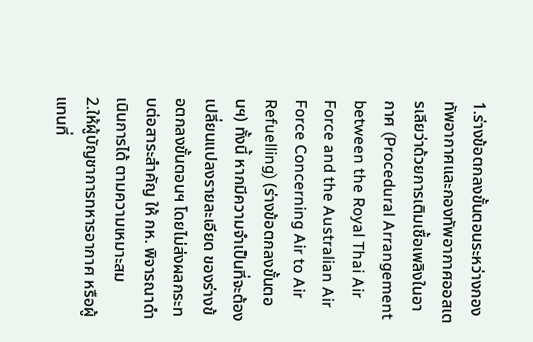1.ร่างข้อตกลงขั้นตอนระหว่างกองทัพอากาศและกองทัพอากาศออสเตรเลียว่าด้วยการเติมเชื้อเพลิงในอากาศ (Procedural Arrangement between the Royal Thai Air Force and the Australian Air Force Concerning Air to Air Refuelling) (ร่างข้อตกลงขั้นตอนฯ) ทั้งนี้ หากมีความจำเป็นที่จะต้องเปลี่ยนแปลงรายละเอียด ของร่างข้อตกลงขั้นตอนฯ โดยไม่ส่งผลกระทบต่อสาระสำคัญ ให้ กห. พิจารณาดำเนินการได้ ตามความเหมาะสม
2.ให้ผู้บัญชาการทหารอากาศ หรือผู้แทนที่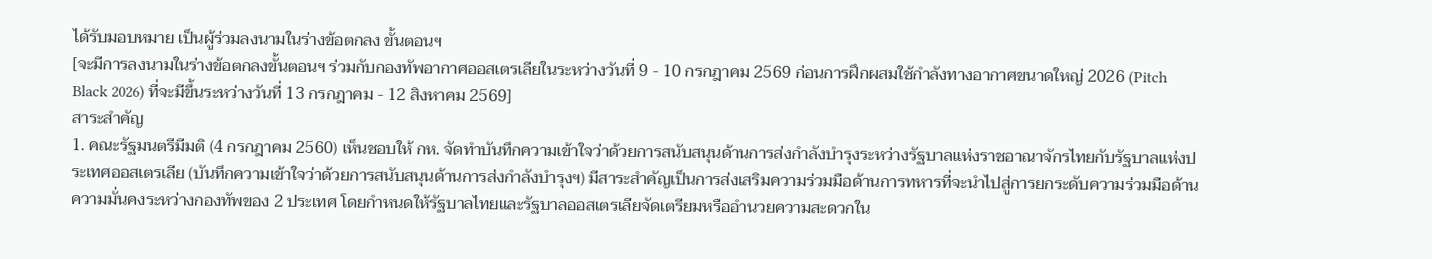ได้รับมอบหมาย เป็นผู้ร่วมลงนามในร่างข้อตกลง ขั้นตอนฯ
[จะมีการลงนามในร่างข้อตกลงขั้นตอนฯ ร่วมกับกองทัพอากาศออสเตรเลียในระหว่างวันที่ 9 - 10 กรกฎาคม 2569 ก่อนการฝึกผสมใช้กําลังทางอากาศขนาดใหญ่ 2026 (Pitch Black 2026) ที่จะมีขึ้นระหว่างวันที่ 13 กรกฎาคม - 12 สิงหาคม 2569]
สาระสําคัญ
1. คณะรัฐมนตรีมีมติ (4 กรกฎาคม 2560) เห็นชอบให้ กห. จัดทำบันทึกความเข้าใจว่าด้วยการสนับสนุนด้านการส่งกำลังบำรุงระหว่างรัฐบาลแห่งราชอาณาจักรไทยกับรัฐบาลแห่งประเทศออสเตรเลีย (บันทึกความเข้าใจว่าด้วยการสนับสนุนด้านการส่งกำลังบำรุงฯ) มีสาระสำคัญเป็นการส่งเสริมความร่วมมือด้านการทหารที่จะนำไปสู่การยกระดับความร่วมมือด้านความมั่นคงระหว่างกองทัพของ 2 ประเทศ โดยกำหนดให้รัฐบาลไทยและรัฐบาลออสเตรเลียจัดเตรียมหรืออำนวยความสะดวกใน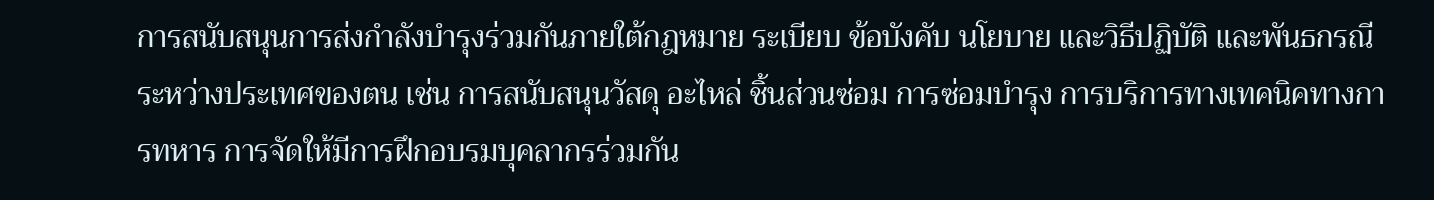การสนับสนุนการส่งกำลังบำรุงร่วมกันภายใต้กฎหมาย ระเบียบ ข้อบังคับ นโยบาย และวิธีปฏิบัติ และพันธกรณีระหว่างประเทศของตน เช่น การสนับสนุนวัสดุ อะไหล่ ชิ้นส่วนซ่อม การซ่อมบำรุง การบริการทางเทคนิคทางการทหาร การจัดให้มีการฝึกอบรมบุคลากรร่วมกัน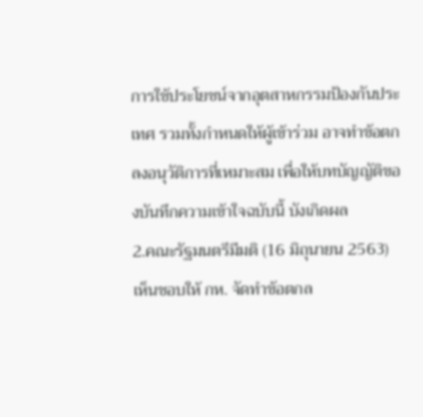การใช้ประโยชน์จากอุตสาหกรรมป้องกันประเทศ รวมทั้งกำหนดให้ผู้เข้าร่วม อาจทำข้อตกลงอนุวัติการที่เหมาะสม เพื่อให้บทบัญญัติของบันทึกความเข้าใจฉบับนี้ บังเกิดผล
2.คณะรัฐมนตรีมีมติ (16 มิถุนายน 2563) เห็นชอบให้ กห. จัดทำข้อตกล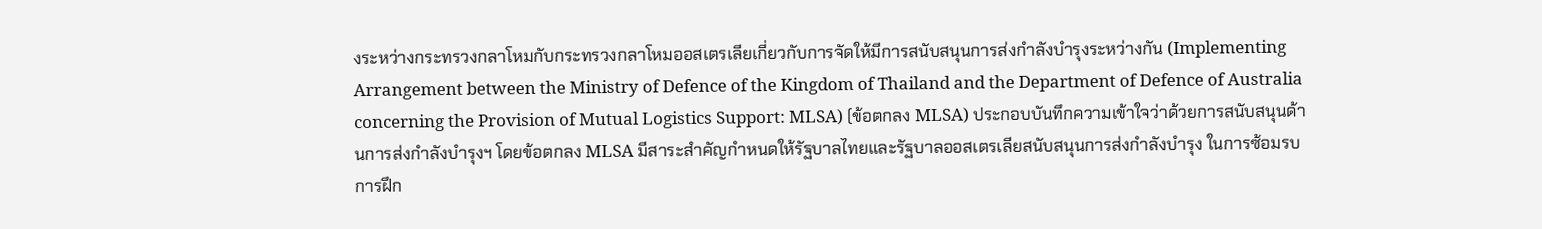งระหว่างกระทรวงกลาโหมกับกระทรวงกลาโหมออสเตรเลียเกี่ยวกับการจัดให้มีการสนับสนุนการส่งกำลังบำรุงระหว่างกัน (Implementing Arrangement between the Ministry of Defence of the Kingdom of Thailand and the Department of Defence of Australia concerning the Provision of Mutual Logistics Support: MLSA) (ข้อตกลง MLSA) ประกอบบันทึกความเข้าใจว่าด้วยการสนับสนุนด้านการส่งกำลังบำรุงฯ โดยข้อตกลง MLSA มีสาระสำคัญกำหนดให้รัฐบาลไทยและรัฐบาลออสเตรเลียสนับสนุนการส่งกำลังบำรุง ในการซ้อมรบ การฝึก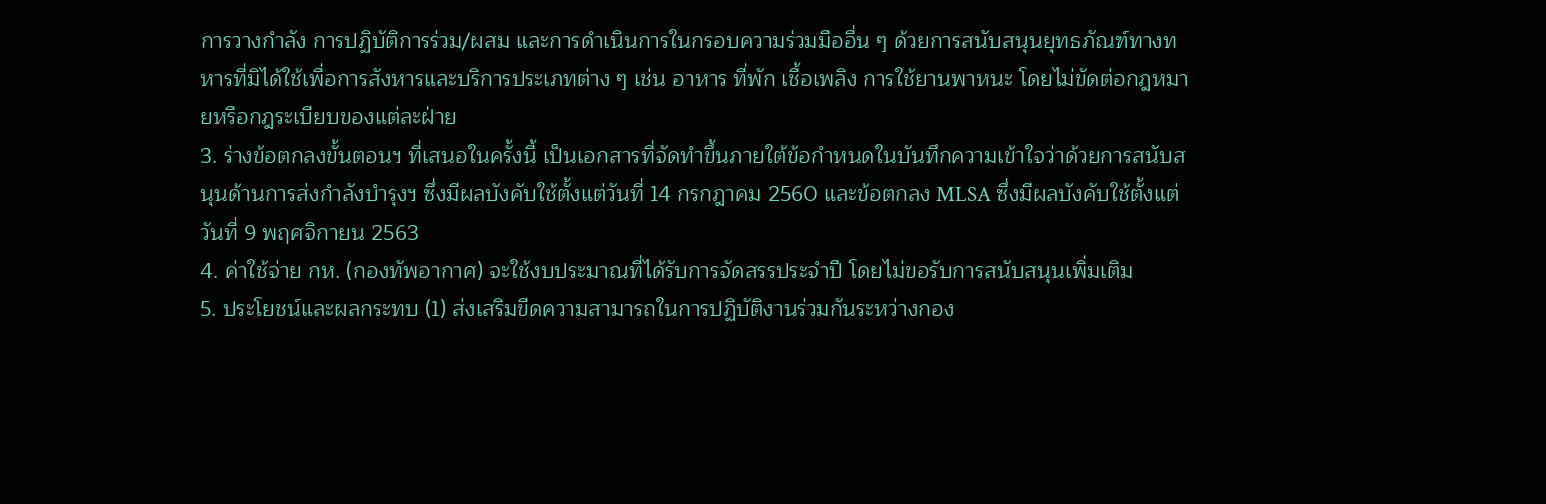การวางกำลัง การปฏิบัติการร่วม/ผสม และการดำเนินการในกรอบความร่วมมืออื่น ๆ ด้วยการสนับสนุนยุทธภัณฑ์ทางทหารที่มิได้ใช้เพื่อการสังหารและบริการประเภทต่าง ๆ เช่น อาหาร ที่พัก เชื้อเพลิง การใช้ยานพาหนะ โดยไม่ขัดต่อกฎหมายหรือกฎระเบียบของแต่ละฝ่าย
3. ร่างข้อตกลงขั้นตอนฯ ที่เสนอในครั้งนี้ เป็นเอกสารที่จัดทำขึ้นภายใต้ข้อกำหนดในบันทึกความเข้าใจว่าด้วยการสนับสนุนด้านการส่งกำลังบำรุงฯ ซึ่งมีผลบังคับใช้ตั้งแต่วันที่ 14 กรกฎาคม 2560 และข้อตกลง MLSA ซึ่งมีผลบังคับใช้ตั้งแต่วันที่ 9 พฤศจิกายน 2563
4. ค่าใช้จ่าย กห. (กองทัพอากาศ) จะใช้งบประมาณที่ได้รับการจัดสรรประจำปี โดยไม่ขอรับการสนับสนุนเพิ่มเติม
5. ประโยชน์และผลกระทบ (1) ส่งเสริมขีดความสามารถในการปฏิบัติงานร่วมกันระหว่างกอง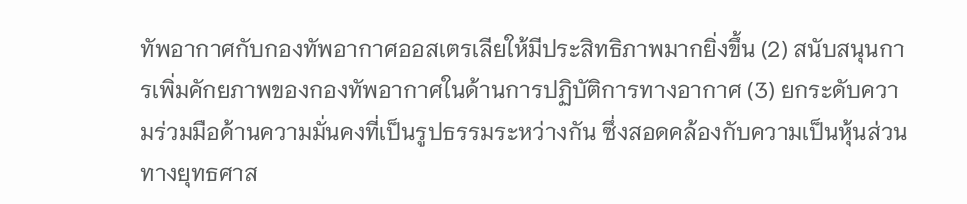ทัพอากาศกับกองทัพอากาศออสเตรเลียให้มีประสิทธิภาพมากยิ่งขึ้น (2) สนับสนุนการเพิ่มคักยภาพของกองทัพอากาศในด้านการปฏิบัติการทางอากาศ (3) ยกระดับความร่วมมือด้านความมั่นคงที่เป็นรูปธรรมระหว่างกัน ซึ่งสอดคล้องกับความเป็นหุ้นส่วนทางยุทธศาส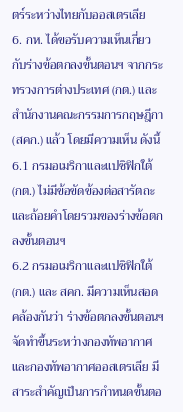ตร์ระหว่างไทยกับออสเตรเลีย
6. กห. ได้ขอรับความเห็นเกี่ยวกับร่างข้อตกลงขั้นตอนฯ จากกระทรวงการต่างประเทศ (กต.) และสำนักงานคณะกรรมการกฤษฎีกา (สคก.) แล้ว โดยมีความเห็น ดังนี้
6.1 กรมอเมริกาและแปซิฟิกใต้ (กต.) ไม่มีข้อขัดข้องต่อสารัตถะและถ้อยคำโดยรวมของร่างข้อตกลงขั้นตอนฯ
6.2 กรมอเมริกาและแปซิฟิกใต้ (กต.) และ สคก. มีความเห็นสอดคล้องกันว่า ร่างข้อตกลงขั้นตอนฯ จัดทำขึ้นระหว่างกองทัพอากาศและกองทัพอากาศออสเตรเลีย มีสาระสำคัญเป็นการกำหนดขั้นตอ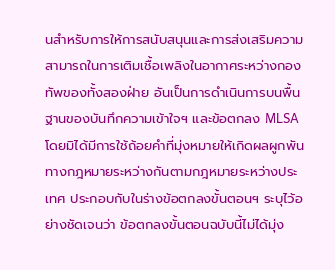นสำหรับการให้การสนับสนุนและการส่งเสริมความสามารถในการเติมเชื้อเพลิงในอากาศระหว่างกองทัพของทั้งสองฝ่าย อันเป็นการดำเนินการบนพื้นฐานของบันทึกความเข้าใจฯ และข้อตกลง MLSA โดยมิได้มีการใช้ถ้อยคำที่มุ่งหมายให้เกิดผลผูกพันทางกฎหมายระหว่างกันตามกฎหมายระหว่างประเทศ ประกอบกับในร่างข้อตกลงขั้นตอนฯ ระบุไว้อย่างชัดเจนว่า ข้อตกลงขั้นตอนฉบับนี้ไม่ได้มุ่ง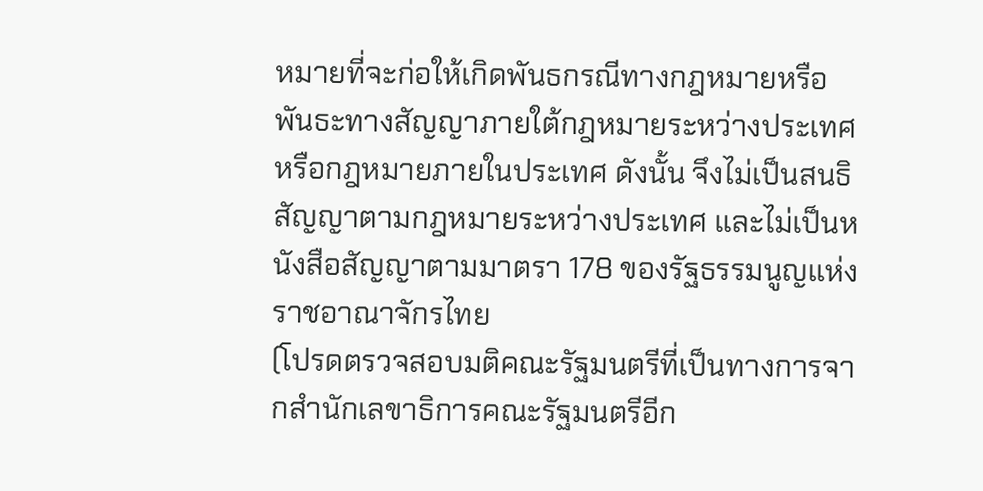หมายที่จะก่อให้เกิดพันธกรณีทางกฎหมายหรือพันธะทางสัญญาภายใต้กฎหมายระหว่างประเทศ หรือกฎหมายภายในประเทศ ดังนั้น จึงไม่เป็นสนธิสัญญาตามกฎหมายระหว่างประเทศ และไม่เป็นหนังสือสัญญาตามมาตรา 178 ของรัฐธรรมนูญแห่งราชอาณาจักรไทย
(โปรดตรวจสอบมติคณะรัฐมนตรีที่เป็นทางการจากสำนักเลขาธิการคณะรัฐมนตรีอีก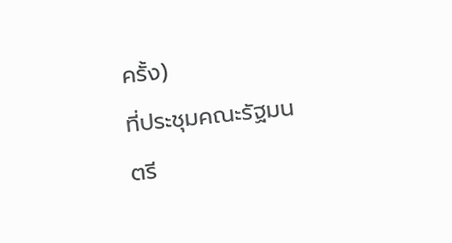ครั้ง)
ที่ประชุมคณะรัฐมนตรี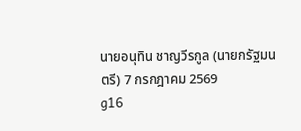นายอนุทิน ชาญวีรกูล (นายกรัฐมนตรี) 7 กรกฎาคม 2569
g16